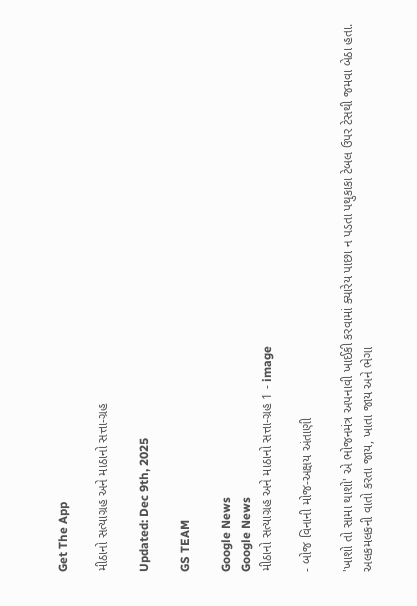Get The App

મીઠાનો સત્યાગ્રહ અને માઠાનો સત્તા-ગ્રહ

Updated: Dec 9th, 2025

GS TEAM

Google News
Google News
મીઠાનો સત્યાગ્રહ અને માઠાનો સત્તા-ગ્રહ 1 - image

- બોજ વિનાની મોજ-અક્ષય અંતાણી

'ખાશો તો સામા થાશો' એ ભોજનમંત્ર અપનાવી ખાઈકી કરવામાં ક્યારેય પાછા ન પડતા પથુકાકા ટેબલ ઉપર ટેસથી જમવા બેઠા હતા. અલકમલકની વાતો કરતા જાય, ખાતા જાય અને ભેગા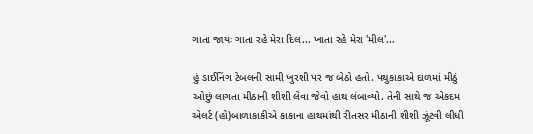ગાતા જાયઃ ગાતા રહે મેરા દિલ... ખાતા રહે મેરા 'મીલ'...

હું ડાઈનિંગ ટેબલની સામી ખુરશી પર જ બેઠો હતો. પથુકાકાએ દાળમાં મીઠું ઓછું લાગતા મીઠાની શીશી લેવા જેવો હાથ લંબાવ્યો. તેની સાથે જ એકદમ એલર્ટ (હો)બાળાકાકીએ કાકાના હાથમાંથી રીતસર મીઠાની શીશી ઝૂંટવી લીધી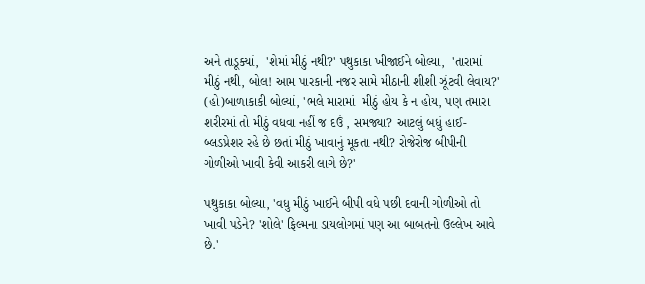અને તાડૂક્યાં,  'શેમાં મીઠું નથી?' પથુકાકા ખીજાઈને બોલ્યા,  'તારામાં મીઠું નથી, બોલ! આમ પારકાની નજર સામે મીઠાની શીશી ઝૂંટવી લેવાય?' (હો)બાળાકાકી બોલ્યાં, 'ભલે મારામાં  મીઠું હોય કે ન હોય, પણ તમારા શરીરમાં તો મીઠું વધવા નહીં જ દઉં , સમજ્યા? આટલું બધું હાઈ-બ્લડપ્રેશર રહે છે છતાં મીઠું ખાવાનું મૂકતા નથી? રોજેરોજ બીપીની ગોળીઓ ખાવી કેવી આકરી લાગે છે?'

પથુકાકા બોલ્યા, 'વધુ મીઠું ખાઈને બીપી વધે પછી દવાની ગોળીઓ તો ખાવી પડેને? 'શોલે' ફિલ્મના ડાયલોગમાં પણ આ બાબતનો ઉલ્લેખ આવે છે.'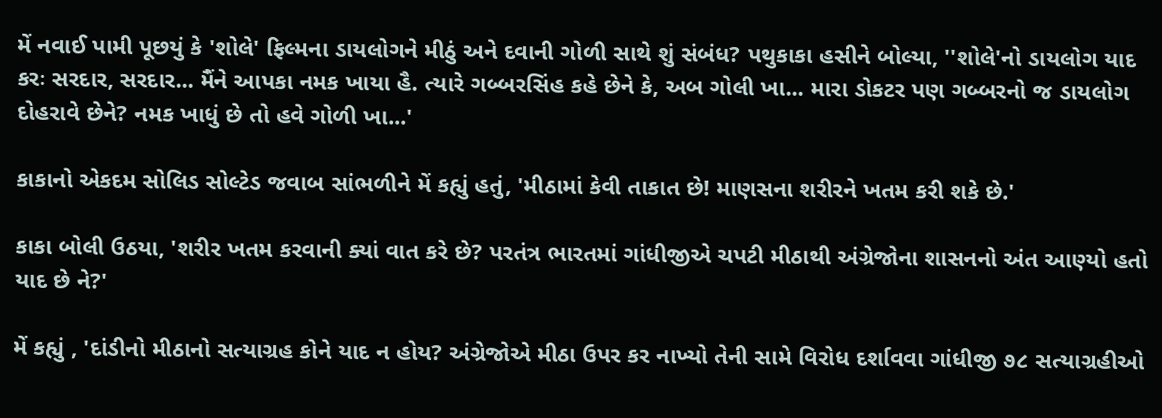મેં નવાઈ પામી પૂછયું કે 'શોલે' ફિલ્મના ડાયલોગને મીઠું અને દવાની ગોળી સાથે શું સંબંધ? પથુકાકા હસીને બોલ્યા, ''શોલે'નો ડાયલોગ યાદ કરઃ સરદાર, સરદાર... મૈંને આપકા નમક ખાયા હૈ. ત્યારે ગબ્બરસિંહ કહે છેને કે, અબ ગોલી ખા... મારા ડોકટર પણ ગબ્બરનો જ ડાયલોગ દોહરાવે છેને? નમક ખાધું છે તો હવે ગોળી ખા...'

કાકાનો એકદમ સોલિડ સોલ્ટેડ જવાબ સાંભળીને મેં કહ્યું હતું, 'મીઠામાં કેવી તાકાત છે! માણસના શરીરને ખતમ કરી શકે છે.'

કાકા બોલી ઉઠયા, 'શરીર ખતમ કરવાની ક્યાં વાત કરે છે? પરતંત્ર ભારતમાં ગાંધીજીએ ચપટી મીઠાથી અંગ્રેજોના શાસનનો અંત આણ્યો હતો યાદ છે ને?'

મેં કહ્યું , 'દાંડીનો મીઠાનો સત્યાગ્રહ કોને યાદ ન હોય? અંગ્રેજોએ મીઠા ઉપર કર નાખ્યો તેની સામે વિરોધ દર્શાવવા ગાંધીજી ૭૮ સત્યાગ્રહીઓ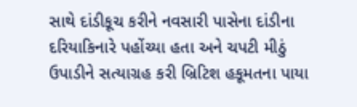સાથે દાંડીકૂચ કરીને નવસારી પાસેના દાંડીના  દરિયાકિનારે પહોંચ્યા હતા અને ચપટી મીઠું ઉપાડીને સત્યાગ્રહ કરી બ્રિટિશ હકૂમતના પાયા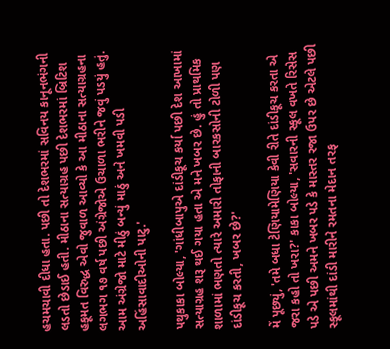હચમચાવી દીધા હતા. પછી તો દેશભરમાં સવિનય કાનૂનભંગની લડતો છેડાઈ હતી. મીઠાના સત્યાગ્રહ પછી દેશભરમાં બ્રિટિશ હકૂમત વિરુદ્ધ એવો જુવાળ આવ્યો કે આ મીઠાના સત્યાગ્રહના લગભગ ૧૭ વર્ષ પછી અંગ્રેજોએ ઉચાળા ભરીને જવું પડયું હતું. આમ અંગ્રેજો માટે મીઠું બન્યું માઠું અને ખમવી પડી અહિંસાવાદીઓની પાટુ.'

પથુકાકા બોલ્યા, 'ગાંધીબાપુએ દાંડીકૂચ કર્યા પછી દેશ આખામાં સત્યાગ્રહ શરૂ થઈ ગયા હતા એ મને ખબર છે. હું તો પ્રાથમિક શાળામાં ભણતો ત્યારે અમારી તોફાની બારકસોની ટોળી પણ દાંડીકૂચ કરતી, ખબર છે?'

મેં પૂછ્યું, 'તમે બધા ટેણિયામેણિયા કેવી રીતે દાંડીકૂચ કરતા એ જરા કહો તો ખરા?' કાકા બોલ્યા, 'સવારની સ્કૂલ વખતે રિસેસ પડે એ પછી અમને ખબર પડે કે માસ્તર રજા ઉપર છે એટલે પછી સ્કૂલમાંથી દાંડી મારીને રમતના મેદાન તરફ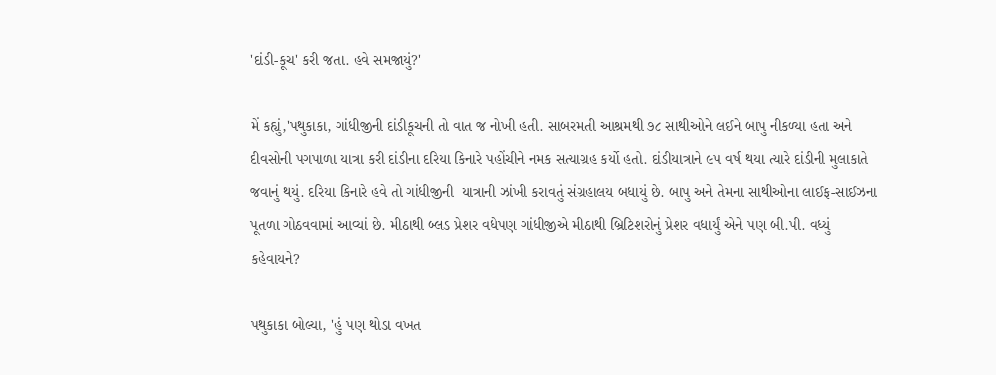'દાંડી-કૂચ' કરી જતા. હવે સમજાયું?'

મેં કહ્યું,'પથુકાકા, ગાંધીજીની દાંડીકૂચની તો વાત જ નોખી હતી. સાબરમતી આશ્રમથી ૭૮ સાથીઓને લઈને બાપુ નીકળ્યા હતા અને દીવસોની પગપાળા યાત્રા કરી દાંડીના દરિયા કિનારે પહોંચીને નમક સત્યાગ્રહ કર્યો હતો. દાંડીયાત્રાને ૯૫ વર્ષ થયા ત્યારે દાંડીની મુલાકાતે જવાનું થયું. દરિયા કિનારે હવે તો ગાંધીજીની  યાત્રાની ઝાંખી કરાવતું સંગ્રહાલય બધાયું છે. બાપુ અને તેમના સાથીઓના લાઈફ-સાઈઝના પૂતળા ગોઠવવામાં આવ્યાં છે. મીઠાથી બ્લડ પ્રેશર વધેપણ ગાંધીજીએ મીઠાથી બ્રિટિશરોનું પ્રેશર વધાર્યું એને પણ બી.પી. વધ્યું કહેવાયને?

પથુકાકા બોલ્યા, 'હું પણ થોડા વખત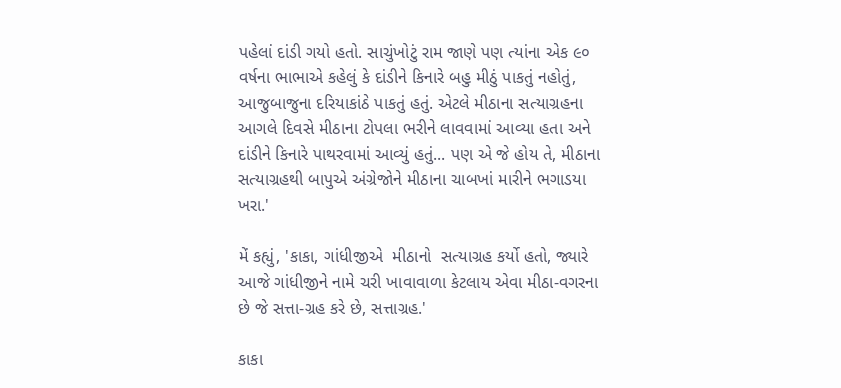પહેલાં દાંડી ગયો હતો. સાચુંખોટું રામ જાણે પણ ત્યાંના એક ૯૦ વર્ષના ભાભાએ કહેલું કે દાંડીને કિનારે બહુ મીઠું પાકતું નહોતું, આજુબાજુના દરિયાકાંઠે પાકતું હતું. એટલે મીઠાના સત્યાગ્રહના આગલે દિવસે મીઠાના ટોપલા ભરીને લાવવામાં આવ્યા હતા અને દાંડીને કિનારે પાથરવામાં આવ્યું હતું... પણ એ જે હોય તે, મીઠાના સત્યાગ્રહથી બાપુએ અંગ્રેજોને મીઠાના ચાબખાં મારીને ભગાડયા ખરા.'

મેં કહ્યું, 'કાકા, ગાંધીજીએ  મીઠાનો  સત્યાગ્રહ કર્યો હતો, જ્યારે આજે ગાંધીજીને નામે ચરી ખાવાવાળા કેટલાય એવા મીઠા-વગરના છે જે સત્તા-ગ્રહ કરે છે, સત્તાગ્રહ.'

કાકા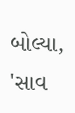બોલ્યા, 'સાવ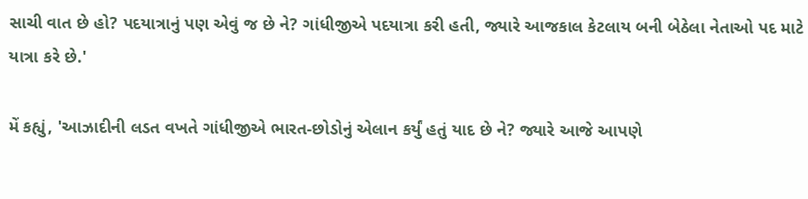સાચી વાત છે હો? પદયાત્રાનું પણ એવું જ છે ને? ગાંધીજીએ પદયાત્રા કરી હતી, જ્યારે આજકાલ કેટલાય બની બેઠેલા નેતાઓ પદ માટે યાત્રા કરે છે.'

મેં કહ્યું, 'આઝાદીની લડત વખતે ગાંધીજીએ ભારત-છોડોનું એલાન કર્યું હતું યાદ છે ને? જ્યારે આજે આપણે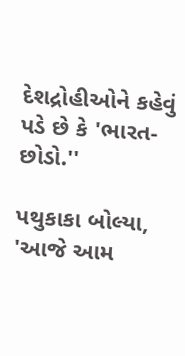દેશદ્રોહીઓને કહેવું પડે છે કે 'ભારત-છોડો.''

પથુકાકા બોલ્યા, 'આજે આમ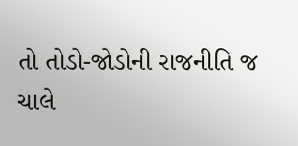તો તોડો-જોડોની રાજનીતિ જ ચાલે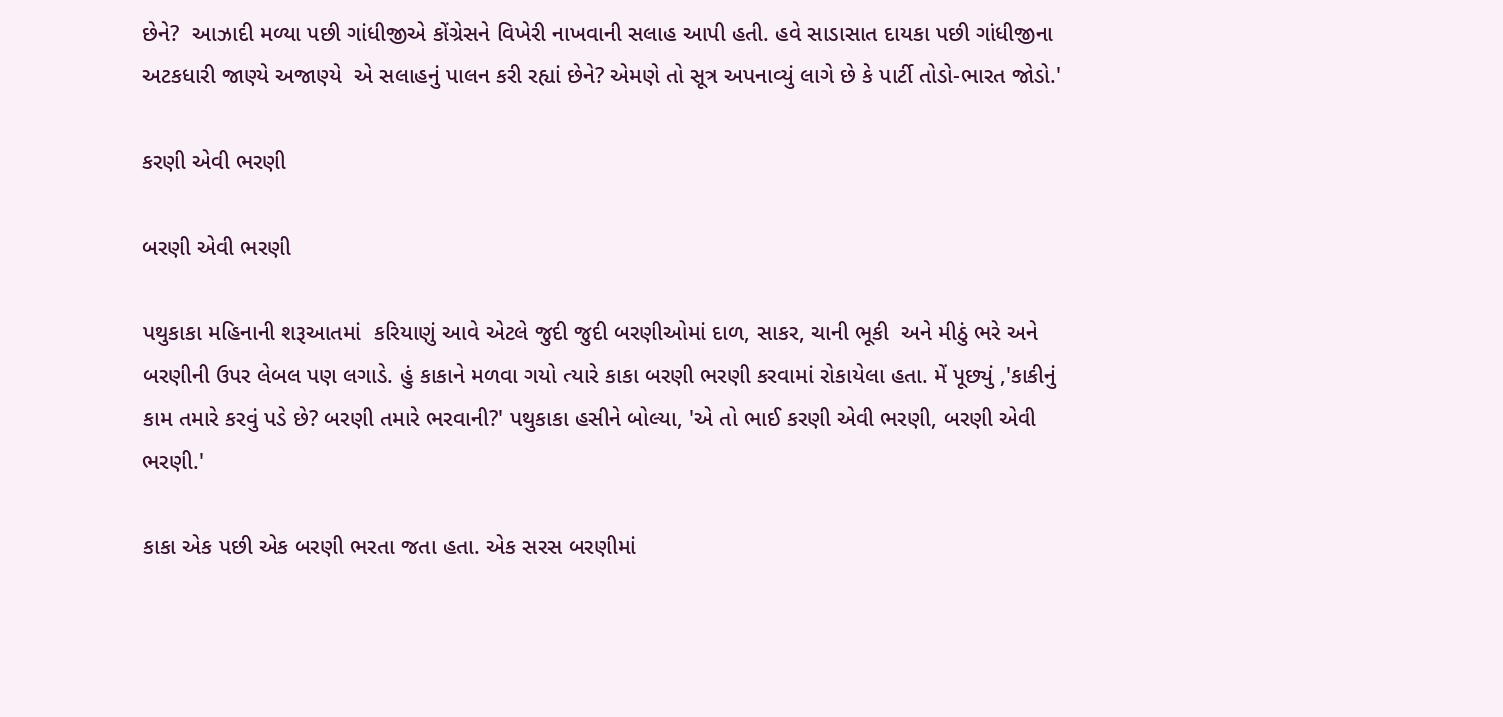છેને?  આઝાદી મળ્યા પછી ગાંધીજીએ કોંગ્રેસને વિખેરી નાખવાની સલાહ આપી હતી. હવે સાડાસાત દાયકા પછી ગાંધીજીના અટકધારી જાણ્યે અજાણ્યે  એ સલાહનું પાલન કરી રહ્યાં છેને? એમણે તો સૂત્ર અપનાવ્યું લાગે છે કે પાર્ટી તોડો-ભારત જોડો.'

કરણી એવી ભરણી

બરણી એવી ભરણી

પથુકાકા મહિનાની શરૂઆતમાં  કરિયાણું આવે એટલે જુદી જુદી બરણીઓમાં દાળ, સાકર, ચાની ભૂકી  અને મીઠું ભરે અને બરણીની ઉપર લેબલ પણ લગાડે. હું કાકાને મળવા ગયો ત્યારે કાકા બરણી ભરણી કરવામાં રોકાયેલા હતા. મેં પૂછ્યું ,'કાકીનું કામ તમારે કરવું પડે છે? બરણી તમારે ભરવાની?' પથુકાકા હસીને બોલ્યા, 'એ તો ભાઈ કરણી એવી ભરણી, બરણી એવી ભરણી.'

કાકા એક પછી એક બરણી ભરતા જતા હતા. એક સરસ બરણીમાં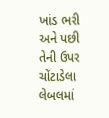ખાંડ ભરી અને પછી તેની ઉપર ચોંટાડેલા લેબલમાં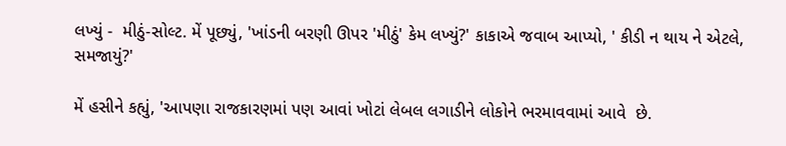લખ્યું -  મીઠું-સોલ્ટ. મેં પૂછ્યું, 'ખાંડની બરણી ઊપર 'મીઠું' કેમ લખ્યું?' કાકાએ જવાબ આપ્યો, ' કીડી ન થાય ને એટલે, સમજાયું?'

મેં હસીને કહ્યું, 'આપણા રાજકારણમાં પણ આવાં ખોટાં લેબલ લગાડીને લોકોને ભરમાવવામાં આવે  છે.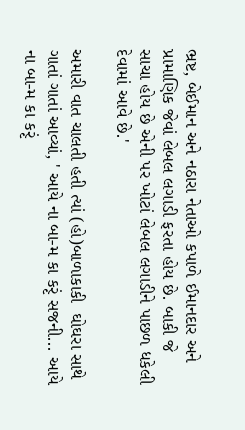ભ્રષ્ટ, બેઈમાન અને નઠારા નેતાઓ કપાળે ઈમાનદાર અને પ્રામાણિક જેવાં લેબલ લગાડી ફરતા હોય છે. બાકી જે સાચા હોય છે એની પર ખોટાં લેબલ લગાડીને પાછળ ધકેલી દેવામાં આવે છે.'

અમારી વાત ચાલતી હતી ત્યાં (હો)બાળાકાકી  ઘોઘરા સાથે ગાતાં ગાતાં આવ્યાં, ' આયે ના બા-મ કા કરૃં સજની... આયે ના બા-મ કા કરૃં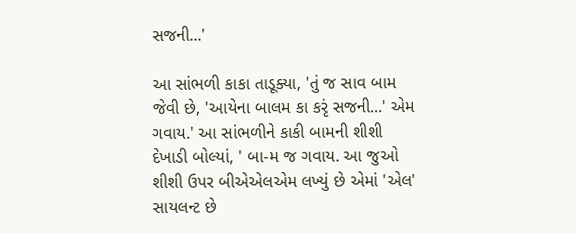સજની...'

આ સાંભળી કાકા તાડૂક્યા, 'તું જ સાવ બામ જેવી છે, 'આયેના બાલમ કા કરૃં સજની...' એમ ગવાય.' આ સાંભળીને કાકી બામની શીશી દેખાડી બોલ્યાં, ' બા-મ જ ગવાય. આ જુઓ શીશી ઉપર બીએએલએમ લખ્યું છે એમાં 'એલ' સાયલન્ટ છે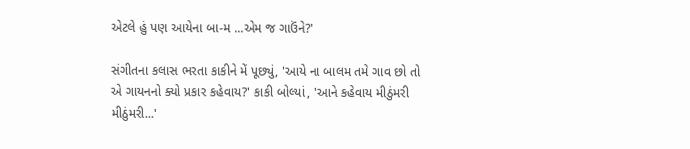એટલે હું પણ આયેના બા-મ ...એમ જ ગાઉંને?'

સંગીતના કલાસ ભરતા કાકીને મેં પૂછ્યું, 'આયે ના બાલમ તમે ગાવ છો તો એ ગાયનનો ક્યો પ્રકાર કહેવાય?' કાકી બોલ્યાં, 'આને કહેવાય મીઠુંમરી મીઠુંમરી...'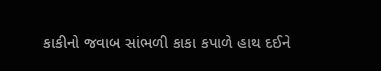કાકીનો જવાબ સાંભળી કાકા કપાળે હાથ દઈને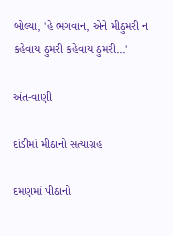બોલ્યા, 'હે ભગવાન, એને મીઠુમરી ન કહેવાય ઠુમરી કહેવાય ઠુમરી...'

અંત-વાણી

દાંડીમાં મીઠાનો સત્યાગ્રહ

દમણમાં પીઠાનો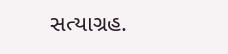સત્યાગ્રહ.